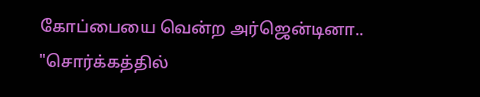கோப்பையை வென்ற அர்ஜென்டினா.. "சொர்க்கத்தில்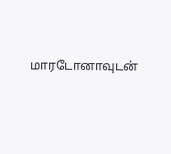மாரடோனாவுடன்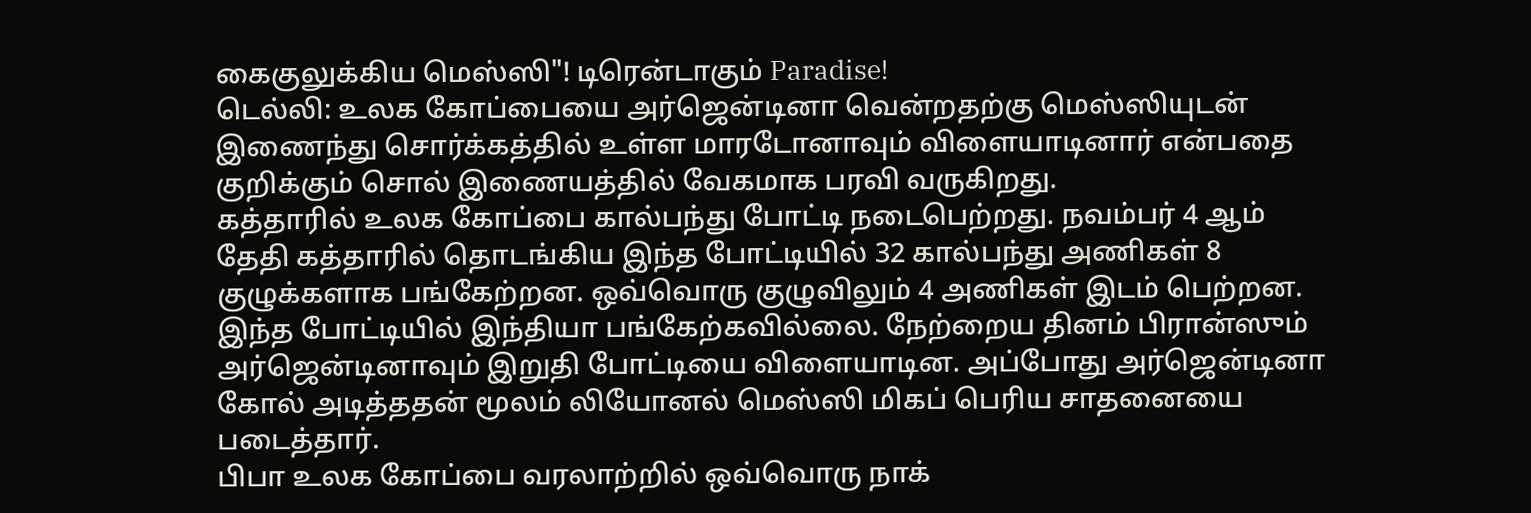கைகுலுக்கிய மெஸ்ஸி"! டிரென்டாகும் Paradise!
டெல்லி: உலக கோப்பையை அர்ஜென்டினா வென்றதற்கு மெஸ்ஸியுடன் இணைந்து சொர்க்கத்தில் உள்ள மாரடோனாவும் விளையாடினார் என்பதை குறிக்கும் சொல் இணையத்தில் வேகமாக பரவி வருகிறது.
கத்தாரில் உலக கோப்பை கால்பந்து போட்டி நடைபெற்றது. நவம்பர் 4 ஆம் தேதி கத்தாரில் தொடங்கிய இந்த போட்டியில் 32 கால்பந்து அணிகள் 8 குழுக்களாக பங்கேற்றன. ஒவ்வொரு குழுவிலும் 4 அணிகள் இடம் பெற்றன. இந்த போட்டியில் இந்தியா பங்கேற்கவில்லை. நேற்றைய தினம் பிரான்ஸும் அர்ஜென்டினாவும் இறுதி போட்டியை விளையாடின. அப்போது அர்ஜென்டினா கோல் அடித்ததன் மூலம் லியோனல் மெஸ்ஸி மிகப் பெரிய சாதனையை படைத்தார்.
பிபா உலக கோப்பை வரலாற்றில் ஒவ்வொரு நாக்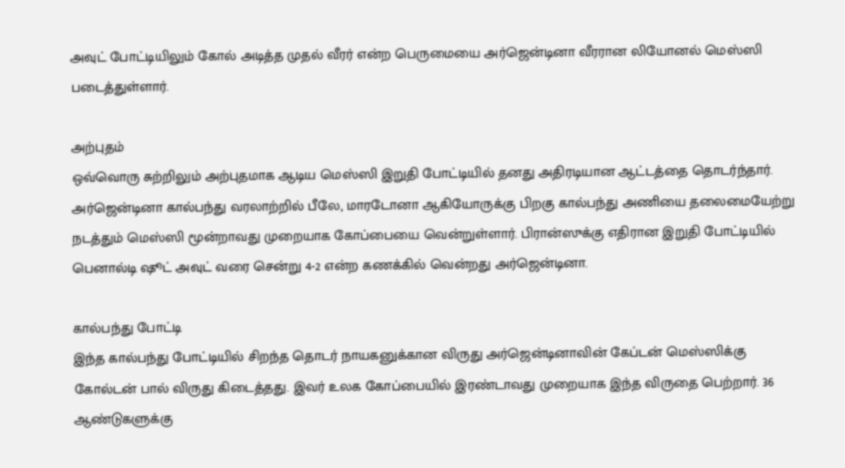அவுட் போட்டியிலும் கோல் அடித்த முதல் வீரர் என்ற பெருமையை அர்ஜென்டினா வீரரான லியோனல் மெஸ்ஸி படைத்துள்ளார்.

அற்புதம்
ஒவ்வொரு சுற்றிலும் அற்புதமாக ஆடிய மெஸ்ஸி இறுதி போட்டியில் தனது அதிரடியான ஆட்டத்தை தொடர்ந்தார். அர்ஜென்டினா கால்பந்து வரலாற்றில் பீலே, மாரடோனா ஆகியோருக்கு பிறகு கால்பந்து அணியை தலைமையேற்று நடத்தும் மெஸ்ஸி மூன்றாவது முறையாக கோப்பையை வென்றுள்ளார். பிரான்ஸுக்கு எதிரான இறுதி போட்டியில் பெனால்டி ஷூட் அவுட் வரை சென்று 4-2 என்ற கணக்கில் வென்றது அர்ஜென்டினா.

கால்பந்து போட்டி
இந்த கால்பந்து போட்டியில் சிறந்த தொடர் நாயகனுக்கான விருது அர்ஜென்டினாவின் கேப்டன் மெஸ்ஸிக்கு கோல்டன் பால் விருது கிடைத்தது. இவர் உலக கோப்பையில் இரண்டாவது முறையாக இந்த விருதை பெற்றார். 36 ஆண்டுகளுக்கு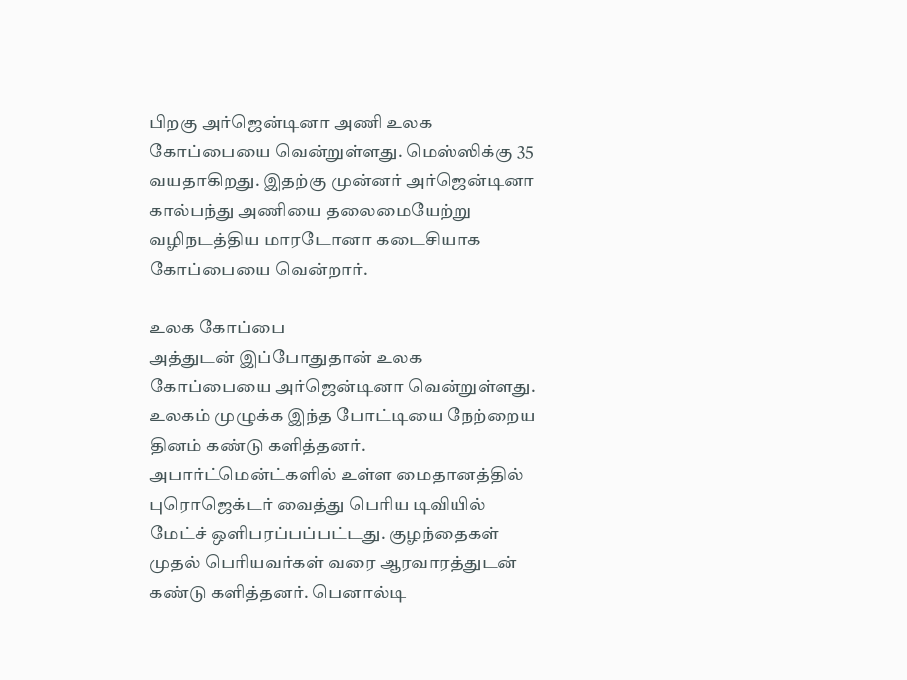பிறகு அர்ஜென்டினா அணி உலக கோப்பையை வென்றுள்ளது. மெஸ்ஸிக்கு 35 வயதாகிறது. இதற்கு முன்னர் அர்ஜென்டினா கால்பந்து அணியை தலைமையேற்று வழிநடத்திய மாரடோனா கடைசியாக கோப்பையை வென்றார்.

உலக கோப்பை
அத்துடன் இப்போதுதான் உலக கோப்பையை அர்ஜென்டினா வென்றுள்ளது. உலகம் முழுக்க இந்த போட்டியை நேற்றைய தினம் கண்டு களித்தனர். அபார்ட்மென்ட்களில் உள்ள மைதானத்தில் புரொஜெக்டர் வைத்து பெரிய டிவியில் மேட்ச் ஒளிபரப்பப்பட்டது. குழந்தைகள் முதல் பெரியவர்கள் வரை ஆரவாரத்துடன் கண்டு களித்தனர். பெனால்டி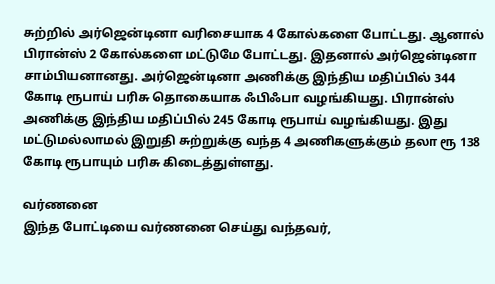சுற்றில் அர்ஜென்டினா வரிசையாக 4 கோல்களை போட்டது. ஆனால் பிரான்ஸ் 2 கோல்களை மட்டுமே போட்டது. இதனால் அர்ஜென்டினா சாம்பியனானது. அர்ஜென்டினா அணிக்கு இந்திய மதிப்பில் 344 கோடி ரூபாய் பரிசு தொகையாக ஃபிஃபா வழங்கியது. பிரான்ஸ் அணிக்கு இந்திய மதிப்பில் 245 கோடி ரூபாய் வழங்கியது. இது மட்டுமல்லாமல் இறுதி சுற்றுக்கு வந்த 4 அணிகளுக்கும் தலா ரூ 138 கோடி ரூபாயும் பரிசு கிடைத்துள்ளது.

வர்ணனை
இந்த போட்டியை வர்ணனை செய்து வந்தவர்,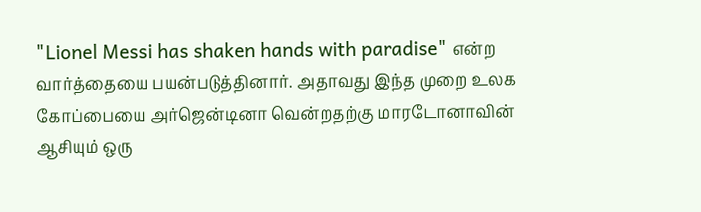"Lionel Messi has shaken hands with paradise" என்ற வார்த்தையை பயன்படுத்தினார். அதாவது இந்த முறை உலக கோப்பையை அர்ஜென்டினா வென்றதற்கு மாரடோனாவின் ஆசியும் ஒரு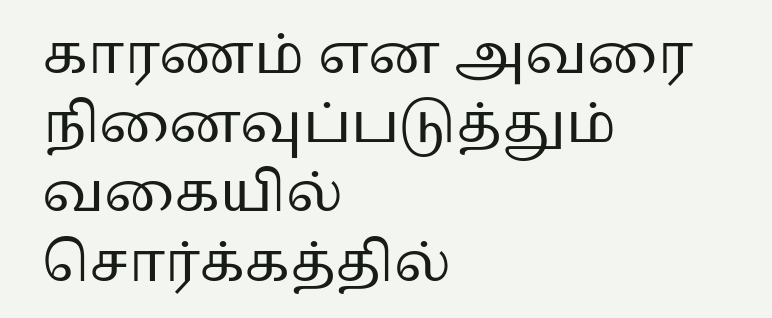காரணம் என அவரை நினைவுப்படுத்தும் வகையில் சொர்க்கத்தில்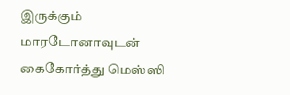இருக்கும் மாரடோனாவுடன் கைகோர்த்து மெஸ்ஸி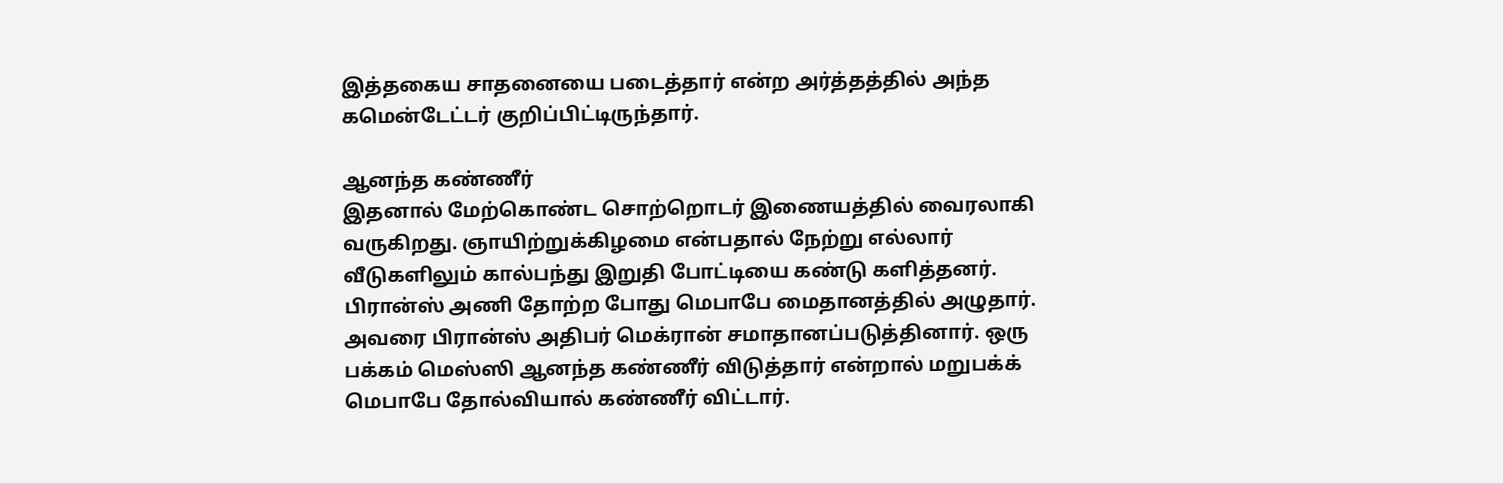இத்தகைய சாதனையை படைத்தார் என்ற அர்த்தத்தில் அந்த கமென்டேட்டர் குறிப்பிட்டிருந்தார்.

ஆனந்த கண்ணீர்
இதனால் மேற்கொண்ட சொற்றொடர் இணையத்தில் வைரலாகி வருகிறது. ஞாயிற்றுக்கிழமை என்பதால் நேற்று எல்லார் வீடுகளிலும் கால்பந்து இறுதி போட்டியை கண்டு களித்தனர். பிரான்ஸ் அணி தோற்ற போது மெபாபே மைதானத்தில் அழுதார். அவரை பிரான்ஸ் அதிபர் மெக்ரான் சமாதானப்படுத்தினார். ஒரு பக்கம் மெஸ்ஸி ஆனந்த கண்ணீர் விடுத்தார் என்றால் மறுபக்க் மெபாபே தோல்வியால் கண்ணீர் விட்டார்.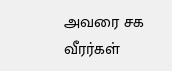அவரை சக வீரர்கள்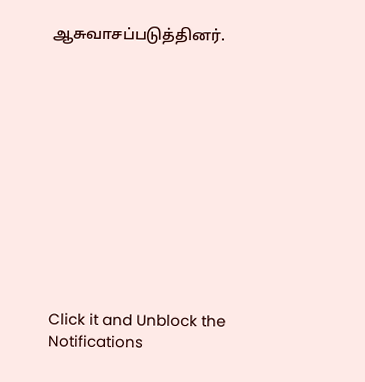ஆசுவாசப்படுத்தினர்.












Click it and Unblock the Notifications